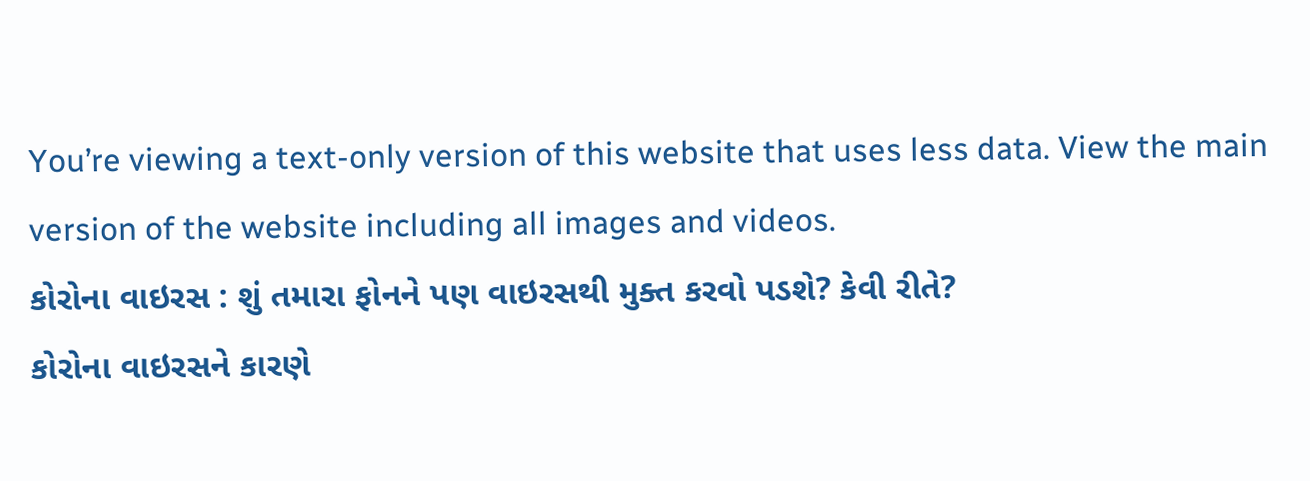You’re viewing a text-only version of this website that uses less data. View the main version of the website including all images and videos.
કોરોના વાઇરસ : શું તમારા ફોનને પણ વાઇરસથી મુક્ત કરવો પડશે? કેવી રીતે?
કોરોના વાઇરસને કારણે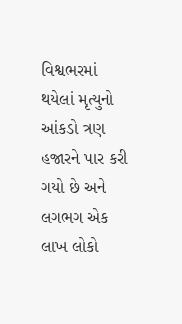વિશ્વભરમાં થયેલાં મૃત્યુનો આંકડો ત્રણ હજારને પાર કરી ગયો છે અને લગભગ એક લાખ લોકો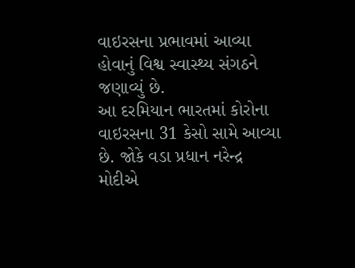વાઇરસના પ્રભાવમાં આવ્યા હોવાનું વિશ્વ સ્વાસ્થ્ય સંગઠને જણાવ્યું છે.
આ દરમિયાન ભારતમાં કોરોના વાઇરસના 31 કેસો સામે આવ્યા છે. જોકે વડા પ્રધાન નરેન્દ્ર મોદીએ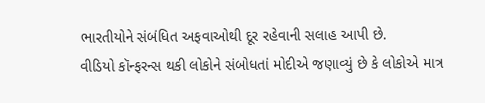ભારતીયોને સંબંધિત અફવાઓથી દૂર રહેવાની સલાહ આપી છે.
વીડિયો કૉન્ફરન્સ થકી લોકોને સંબોધતાં મોદીએ જણાવ્યું છે કે લોકોએ માત્ર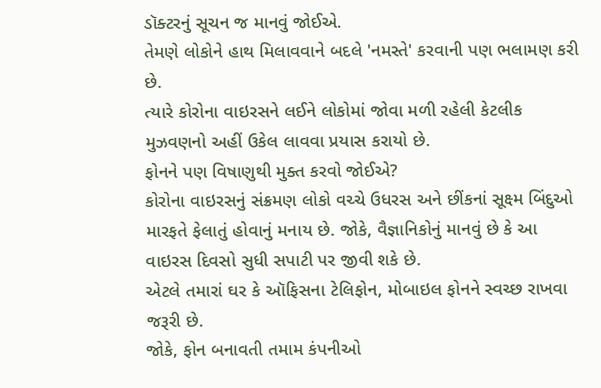ડૉક્ટરનું સૂચન જ માનવું જોઈએ.
તેમણે લોકોને હાથ મિલાવવાને બદલે 'નમસ્તે' કરવાની પણ ભલામણ કરી છે.
ત્યારે કોરોના વાઇરસને લઈને લોકોમાં જોવા મળી રહેલી કેટલીક મુઝવણનો અહીં ઉકેલ લાવવા પ્રયાસ કરાયો છે.
ફોનને પણ વિષાણુથી મુક્ત કરવો જોઈએ?
કોરોના વાઇરસનું સંક્રમણ લોકો વચ્ચે ઉધરસ અને છીંકનાં સૂક્ષ્મ બિંદુઓ મારફતે ફેલાતું હોવાનું મનાય છે. જોકે, વૈજ્ઞાનિકોનું માનવું છે કે આ વાઇરસ દિવસો સુધી સપાટી પર જીવી શકે છે.
એટલે તમારાં ઘર કે ઑફિસના ટેલિફોન, મોબાઇલ ફોનને સ્વચ્છ રાખવા જરૂરી છે.
જોકે, ફોન બનાવતી તમામ કંપનીઓ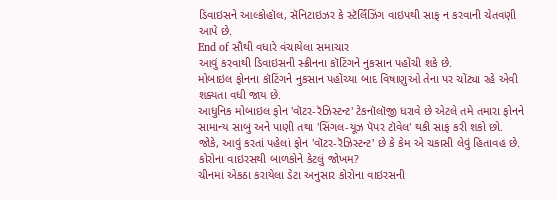ડિવાઇસને આલ્કોહૉલ, સૅનિટાઇઝર કે સ્ટૅર્લિંઝિંગ વાઇપથી સાફ ન કરવાની ચેતવણી આપે છે.
End of સૌથી વધારે વંચાયેલા સમાચાર
આવું કરવાથી ડિવાઇસની સ્ક્રીનના કૉટિંગને નુકસાન પહોંચી શકે છે.
મોબાઇલ ફોનના કૉટિંગને નુકસાન પહોંચ્યા બાદ વિષાણુઓ તેના પર ચોંટ્યા રહે એવી શક્યતા વધી જાય છે.
આધુનિક મોબાઇલ ફોન 'વૉટર-રૅઝિસ્ટન્ટ' ટેકનૉલૉજી ધરાવે છે એટલે તમે તમારા ફોનને સામાન્ય સાબુ અને પાણી તથા 'સિંગલ-યૂઝ પૅપર ટૉવેલ' થકી સાફ કરી શકો છો.
જોકે, આવું કરતાં પહેલાં ફોન 'વૉટર-રૅઝિસ્ટન્ટ' છે કે કેમ એ ચકાસી લેવું હિતાવહ છે.
કોરોના વાઇરસથી બાળકોને કેટલું જોખમ?
ચીનમાં એકઠા કરાયેલા ડેટા અનુસાર કોરોના વાઇરસની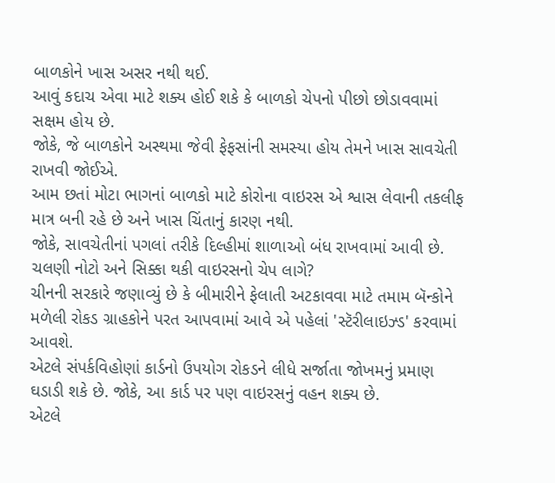બાળકોને ખાસ અસર નથી થઈ.
આવું કદાચ એવા માટે શક્ય હોઈ શકે કે બાળકો ચેપનો પીછો છોડાવવામાં સક્ષમ હોય છે.
જોકે, જે બાળકોને અસ્થમા જેવી ફેફસાંની સમસ્યા હોય તેમને ખાસ સાવચેતી રાખવી જોઈએ.
આમ છતાં મોટા ભાગનાં બાળકો માટે કોરોના વાઇરસ એ શ્વાસ લેવાની તકલીફ માત્ર બની રહે છે અને ખાસ ચિંતાનું કારણ નથી.
જોકે, સાવચેતીનાં પગલાં તરીકે દિલ્હીમાં શાળાઓ બંધ રાખવામાં આવી છે.
ચલણી નોટો અને સિક્કા થકી વાઇરસનો ચેપ લાગે?
ચીનની સરકારે જણાવ્યું છે કે બીમારીને ફેલાતી અટકાવવા માટે તમામ બૅન્કોને મળેલી રોકડ ગ્રાહકોને પરત આપવામાં આવે એ પહેલાં 'સ્ટૅરીલાઇઝ્ડ' કરવામાં આવશે.
એટલે સંપર્કવિહોણાં કાર્ડનો ઉપયોગ રોકડને લીધે સર્જાતા જોખમનું પ્રમાણ ઘડાડી શકે છે. જોકે, આ કાર્ડ પર પણ વાઇરસનું વહન શક્ય છે.
એટલે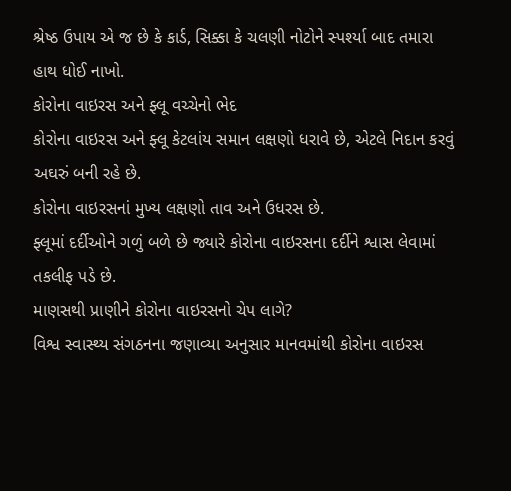શ્રેષ્ઠ ઉપાય એ જ છે કે કાર્ડ, સિક્કા કે ચલણી નોટોને સ્પર્શ્યા બાદ તમારા હાથ ધોઈ નાખો.
કોરોના વાઇરસ અને ફ્લૂ વચ્ચેનો ભેદ
કોરોના વાઇરસ અને ફ્લૂ કેટલાંય સમાન લક્ષણો ધરાવે છે, એટલે નિદાન કરવું અઘરું બની રહે છે.
કોરોના વાઇરસનાં મુખ્ય લક્ષણો તાવ અને ઉધરસ છે.
ફ્લૂમાં દર્દીઓને ગળું બળે છે જ્યારે કોરોના વાઇરસના દર્દીને શ્વાસ લેવામાં તકલીફ પડે છે.
માણસથી પ્રાણીને કોરોના વાઇરસનો ચેપ લાગે?
વિશ્વ સ્વાસ્થ્ય સંગઠનના જણાવ્યા અનુસાર માનવમાંથી કોરોના વાઇરસ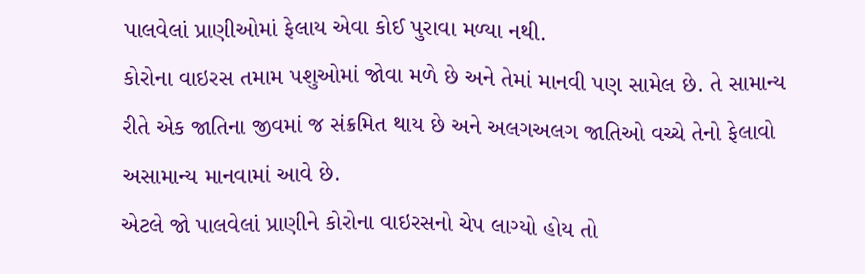પાલવેલાં પ્રાણીઓમાં ફેલાય એવા કોઈ પુરાવા મળ્યા નથી.
કોરોના વાઇરસ તમામ પશુઓમાં જોવા મળે છે અને તેમાં માનવી પણ સામેલ છે. તે સામાન્ય રીતે એક જાતિના જીવમાં જ સંક્રમિત થાય છે અને અલગઅલગ જાતિઓ વચ્ચે તેનો ફેલાવો અસામાન્ય માનવામાં આવે છે.
એટલે જો પાલવેલાં પ્રાણીને કોરોના વાઇરસનો ચેપ લાગ્યો હોય તો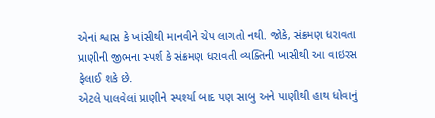એનાં શ્વાસ કે ખાંસીથી માનવીને ચેપ લાગતો નથી. જોકે, સંક્રમણ ધરાવતા પ્રાણીની જીભના સ્પર્શ કે સંક્રમણ ધરાવતી વ્યક્તિની ખાસીથી આ વાઇરસ ફેલાઈ શકે છે.
એટલે પાલવેલાં પ્રાણીને સ્પર્શ્યા બાદ પણ સાબુ અને પાણીથી હાથ ધોવાનું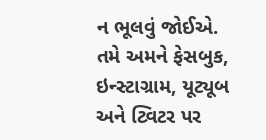ન ભૂલવું જોઈએ.
તમે અમને ફેસબુક, ઇન્સ્ટાગ્રામ, યૂટ્યૂબ અને ટ્વિટર પર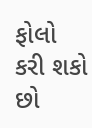ફોલો કરી શકો છો